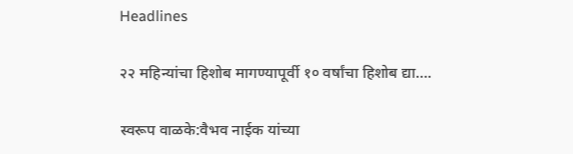Headlines

२२ महिन्यांचा हिशोब मागण्यापूर्वी १० वर्षांचा हिशोब द्या….

स्वरूप वाळके:वैभव नाईक यांच्या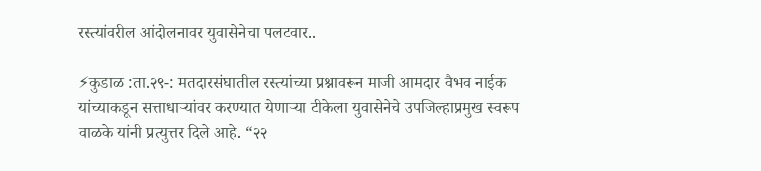रस्त्यांवरील आंदोलनावर युवासेनेचा पलटवार..

⚡कुडाळ :ता.२९-: मतदारसंघातील रस्त्यांच्या प्रश्नावरून माजी आमदार वैभव नाईक यांच्याकडून सत्ताधाऱ्यांवर करण्यात येणाऱ्या टीकेला युवासेनेचे उपजिल्हाप्रमुख स्वरूप वाळके यांनी प्रत्युत्तर दिले आहे. “२२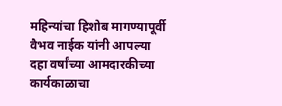महिन्यांचा हिशोब मागण्यापूर्वी वैभव नाईक यांनी आपल्या दहा वर्षांच्या आमदारकीच्या कार्यकाळाचा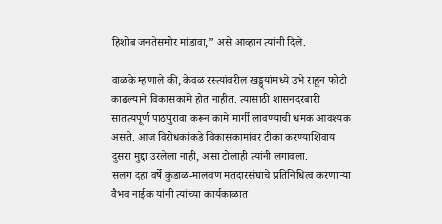हिशोब जनतेसमोर मांडावा,” असे आव्हान त्यांनी दिले.

वाळके म्हणाले की, केवळ रस्त्यांवरील खड्ड्यांमध्ये उभे राहून फोटो काढल्याने विकासकामे होत नाहीत. त्यासाठी शासनदरबारी सातत्यपूर्ण पाठपुरावा करून कामे मार्गी लावण्याची धमक आवश्यक असते. आज विरोधकांकडे विकासकामांवर टीका करण्याशिवाय दुसरा मुद्दा उरलेला नाही, असा टोलाही त्यांनी लगावला.
सलग दहा वर्षे कुडाळ-मालवण मतदारसंघाचे प्रतिनिधित्व करणाऱ्या वैभव नाईक यांनी त्यांच्या कार्यकाळात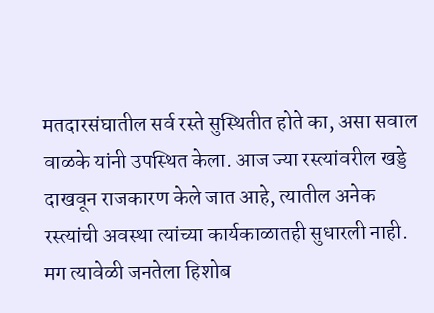मतदारसंघातील सर्व रस्ते सुस्थितीत होते का, असा सवाल वाळके यांनी उपस्थित केला. आज ज्या रस्त्यांवरील खड्डे दाखवून राजकारण केले जात आहे, त्यातील अनेक रस्त्यांची अवस्था त्यांच्या कार्यकाळातही सुधारली नाही. मग त्यावेळी जनतेला हिशोब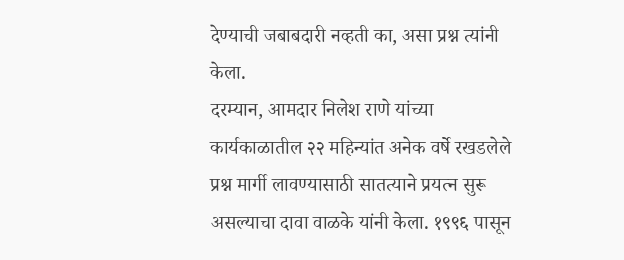देण्याची जबाबदारी नव्हती का, असा प्रश्न त्यांनी केला.
दरम्यान, आमदार निलेश राणे यांच्या कार्यकाळातील २२ महिन्यांत अनेक वर्षे रखडलेले प्रश्न मार्गी लावण्यासाठी सातत्याने प्रयत्न सुरू असल्याचा दावा वाळके यांनी केला. १९९६ पासून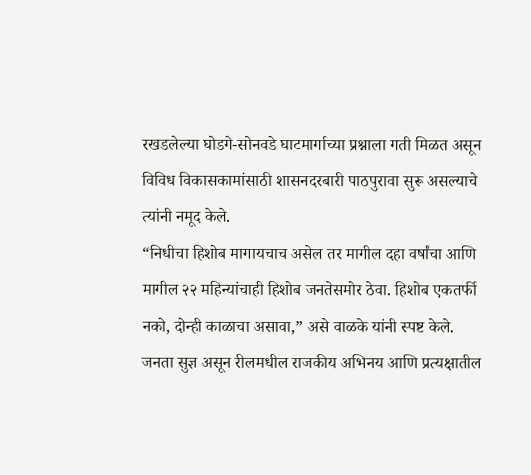रखडलेल्या घोडगे-सोनवडे घाटमार्गाच्या प्रश्नाला गती मिळत असून विविध विकासकामांसाठी शासनदरबारी पाठपुरावा सुरू असल्याचे त्यांनी नमूद केले.
“निधीचा हिशोब मागायचाच असेल तर मागील दहा वर्षांचा आणि मागील २२ महिन्यांचाही हिशोब जनतेसमोर ठेवा. हिशोब एकतर्फी नको, दोन्ही काळाचा असावा,” असे वाळके यांनी स्पष्ट केले.
जनता सुज्ञ असून रीलमधील राजकीय अभिनय आणि प्रत्यक्षातील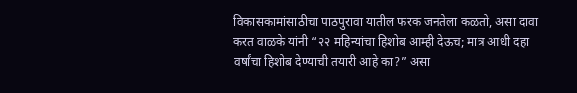विकासकामांसाठीचा पाठपुरावा यातील फरक जनतेला कळतो, असा दावा करत वाळके यांनी “२२ महिन्यांचा हिशोब आम्ही देऊच; मात्र आधी दहा वर्षांचा हिशोब देण्याची तयारी आहे का?” असा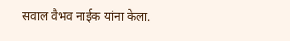सवाल वैभव नाईक यांना केला.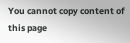You cannot copy content of this page